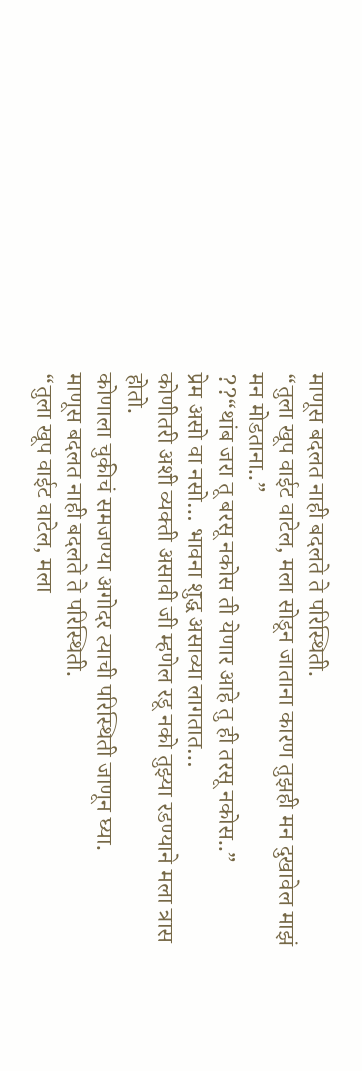माणूस बदलत नाही बदलते ते परिस्थिती.
“तुला खूप वाईट वाटेल, मला सोडून जाताना कारण तुझही मन दुखावेल माझं मन मोडताना..”
??“थांब जरा तू बरसू नकोस ती येणार आहे तु ही तरसू नकोस..”
प्रेम असो वा नसो… भावना शुद्ध असाव्या लागतात…
कोणीतरी अशी व्यक्ती असावी जी म्हणेल रडू नको तुझ्या रडण्याने मला त्रास होतो.
कोणाला चुकीचं समजण्या अगोदर त्याची परिस्थिती जाणून घ्या.
माणूस बदलत नाही बदलते ते परिस्थिती.
“तुला खूप वाईट वाटेल, मला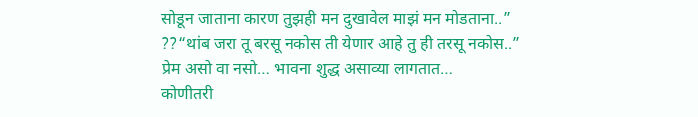सोडून जाताना कारण तुझही मन दुखावेल माझं मन मोडताना..”
??“थांब जरा तू बरसू नकोस ती येणार आहे तु ही तरसू नकोस..”
प्रेम असो वा नसो… भावना शुद्ध असाव्या लागतात…
कोणीतरी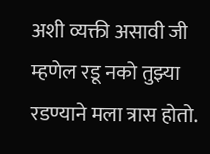अशी व्यक्ती असावी जी म्हणेल रडू नको तुझ्या रडण्याने मला त्रास होतो.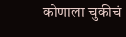कोणाला चुकीचं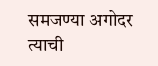समजण्या अगोदर त्याची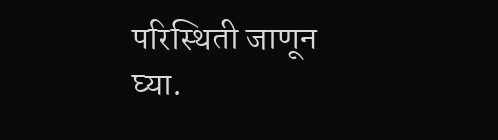परिस्थिती जाणून घ्या.